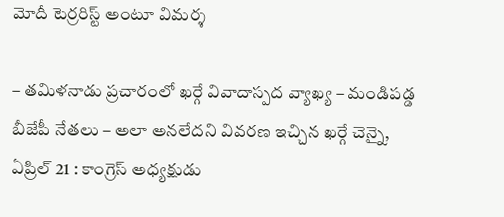మోదీ టెర్రరిస్ట్ అంటూ విమర్శ

– తమిళనాడు ప్రచారంలో ఖర్గే వివాదాస్పద వ్యాఖ్య – మండిపడ్డ బీజేపీ నేతలు – అలా అనలేదని వివరణ ఇచ్చిన ఖర్గే చెన్నై, ఏప్రిల్ 21 : కాంగ్రెస్ అధ్యక్షుడు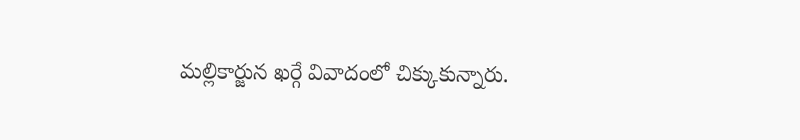మల్లికార్జున ఖర్గే వివాదంలో చిక్కుకున్నారు.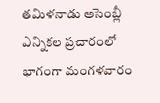తమిళనాడు అసెంబ్లీ ఎన్నికల ప్రచారంలో భాగంగా మంగళవారం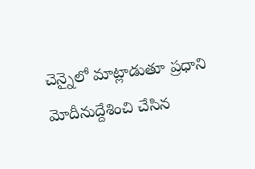చెన్నైలో మాట్లాడుతూ ప్రధాని మోదీనుద్దేశించి చేసిన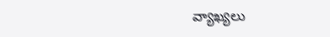వ్యాఖ్యలు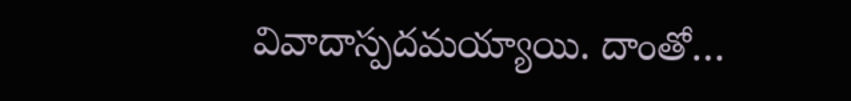వివాదాస్పదమయ్యాయి. దాంతో…